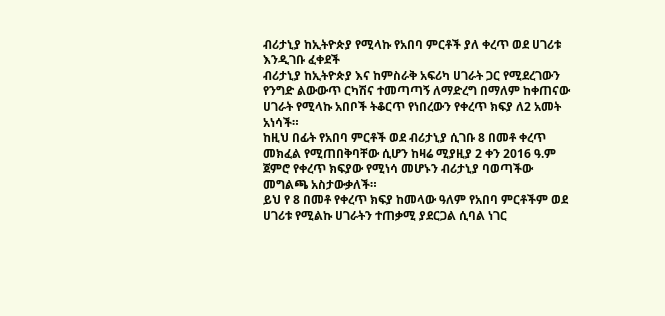ብሪታኒያ ከኢትዮጵያ የሚላኩ የአበባ ምርቶች ያለ ቀረጥ ወደ ሀገሪቱ እንዲገቡ ፈቀደች
ብሪታኒያ ከኢትዮጵያ እና ከምስራቅ አፍሪካ ሀገራት ጋር የሚደረገውን የንግድ ልውውጥ ርካሽና ተመጣጣኝ ለማድረግ በማለም ከቀጠናው ሀገራት የሚላኩ አበቦች ትቆርጥ የነበረውን የቀረጥ ክፍያ ለ2 አመት አነሳች።
ከዚህ በፊት የአበባ ምርቶች ወደ ብሪታኒያ ሲገቡ 8 በመቶ ቀረጥ መክፈል የሚጠበቅባቸው ሲሆን ከዛሬ ሚያዚያ 2 ቀን 2016 ዓ.ም ጀምሮ የቀረጥ ክፍያው የሚነሳ መሆኑን ብሪታኒያ ባወጣችው መግልጫ አስታውቃለች።
ይህ የ 8 በመቶ የቀረጥ ክፍያ ከመላው ዓለም የአበባ ምርቶችም ወደ ሀገሪቱ የሚልኩ ሀገራትን ተጠቃሚ ያደርጋል ሲባል ነገር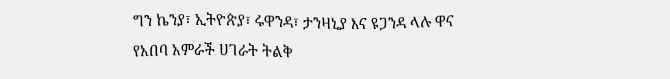ግን ኬንያ፣ ኢትዮጵያ፣ ሩዋንዳ፣ ታንዛኒያ እና ዩጋንዳ ላሉ ዋና የአበባ አምራች ሀገራት ትልቅ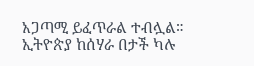አጋጣሚ ይፈጥራል ተብሏል።
ኢትዮጵያ ከሰሃራ በታች ካሉ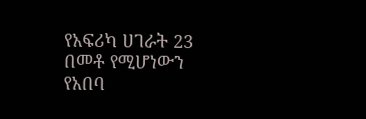የአፍሪካ ሀገራት 23 በመቶ የሚሆነውን የአበባ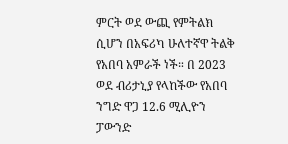ምርት ወደ ውጪ የምትልክ ሲሆን በአፍሪካ ሁለተኛዋ ትልቅ የአበባ አምራች ነች። በ 2023 ወደ ብሪታኒያ የላከችው የአበባ ንግድ ዋጋ 12.6 ሚሊዮን ፓውንድ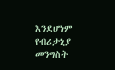እንደሆነም የብሪታኒያ መንግስት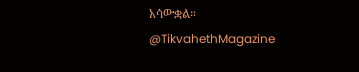አሳውቋል።
@TikvahethMagazine